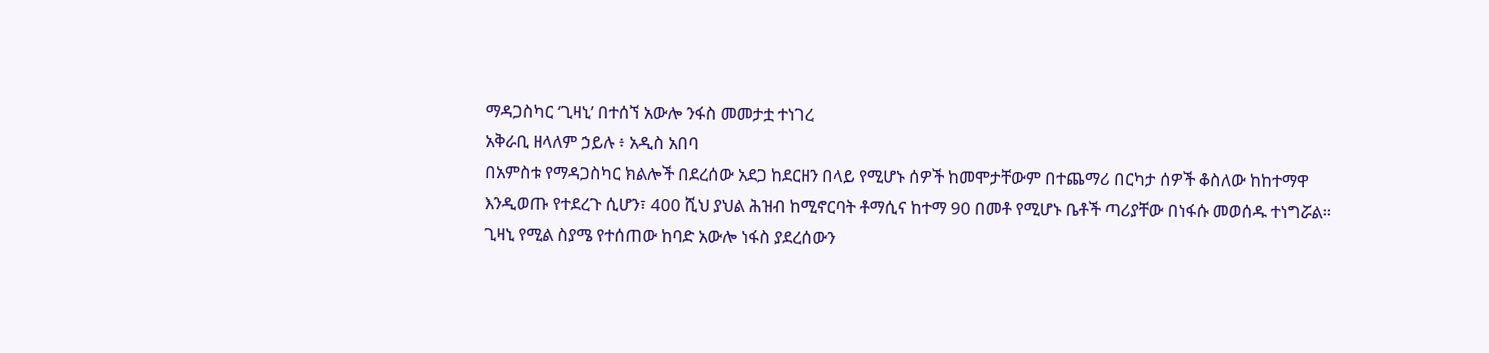ማዳጋስካር ‘ጊዛኒ’ በተሰኘ አውሎ ንፋስ መመታቷ ተነገረ
አቅራቢ ዘላለም ኃይሉ ፥ አዲስ አበባ
በአምስቱ የማዳጋስካር ክልሎች በደረሰው አደጋ ከደርዘን በላይ የሚሆኑ ሰዎች ከመሞታቸውም በተጨማሪ በርካታ ሰዎች ቆስለው ከከተማዋ እንዲወጡ የተደረጉ ሲሆን፣ 400 ሺህ ያህል ሕዝብ ከሚኖርባት ቶማሲና ከተማ 90 በመቶ የሚሆኑ ቤቶች ጣሪያቸው በነፋሱ መወሰዱ ተነግሯል።
ጊዛኒ የሚል ስያሜ የተሰጠው ከባድ አውሎ ነፋስ ያደረሰውን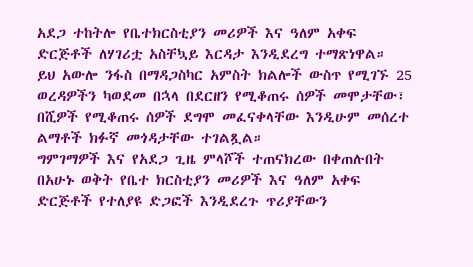አደጋ ተከትሎ የቤተክርስቲያን መሪዎች እና ዓለም አቀፍ ድርጅቶች ለሃገሪቷ አስቸኳይ እርዳታ እንዲደረግ ተማጽነዋል።
ይህ አውሎ ንፋስ በማዳጋስካር አምስት ክልሎች ውስጥ የሚገኙ 25 ወረዳዎችን ካወደመ በኋላ በደርዘን የሚቆጠሩ ሰዎች መሞታቸው፣ በሺዎች የሚቆጠሩ ሰዎች ደግሞ መፈናቀላቸው እንዲሁም መሰረተ ልማቶች ክፉኛ መጎዳታቸው ተገልጿል።
ግምገማዎች እና የአደጋ ጊዜ ምላሾች ተጠናክረው በቀጠሉበት በአሁኑ ወቅት የቤተ ክርስቲያን መሪዎች እና ዓለም አቀፍ ድርጅቶች የተለያዩ ድጋፎች እንዲደረጉ ጥሪያቸውን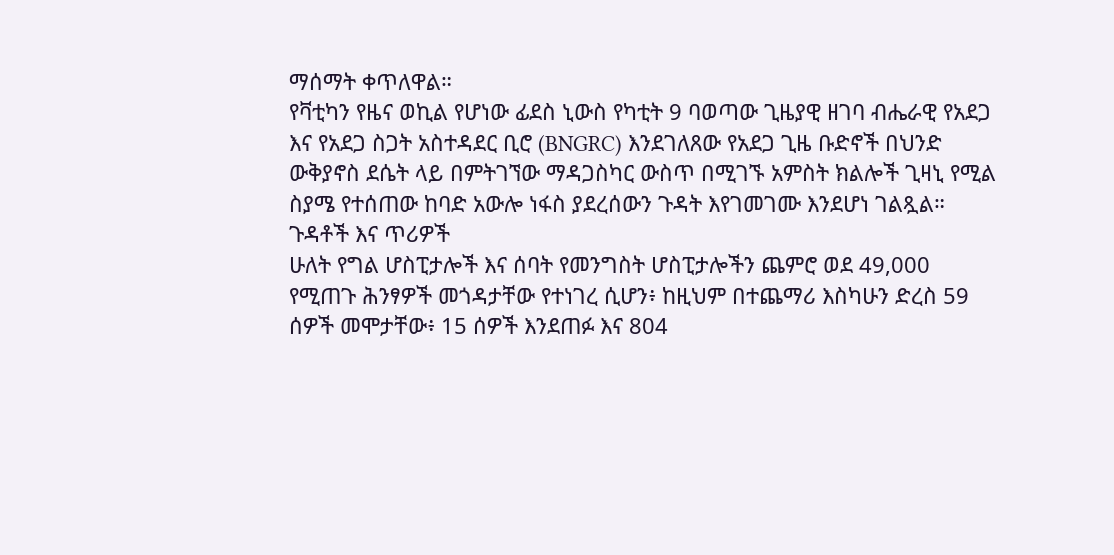ማሰማት ቀጥለዋል።
የቫቲካን የዜና ወኪል የሆነው ፊደስ ኒውስ የካቲት 9 ባወጣው ጊዜያዊ ዘገባ ብሔራዊ የአደጋ እና የአደጋ ስጋት አስተዳደር ቢሮ (BNGRC) እንደገለጸው የአደጋ ጊዜ ቡድኖች በህንድ ውቅያኖስ ደሴት ላይ በምትገኘው ማዳጋስካር ውስጥ በሚገኙ አምስት ክልሎች ጊዛኒ የሚል ስያሜ የተሰጠው ከባድ አውሎ ነፋስ ያደረሰውን ጉዳት እየገመገሙ እንደሆነ ገልጿል።
ጉዳቶች እና ጥሪዎች
ሁለት የግል ሆስፒታሎች እና ሰባት የመንግስት ሆስፒታሎችን ጨምሮ ወደ 49,000 የሚጠጉ ሕንፃዎች መጎዳታቸው የተነገረ ሲሆን፥ ከዚህም በተጨማሪ እስካሁን ድረስ 59 ሰዎች መሞታቸው፥ 15 ሰዎች እንደጠፉ እና 804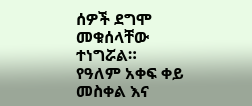ሰዎች ደግሞ መቁሰላቸው ተነግሯል።
የዓለም አቀፍ ቀይ መስቀል እና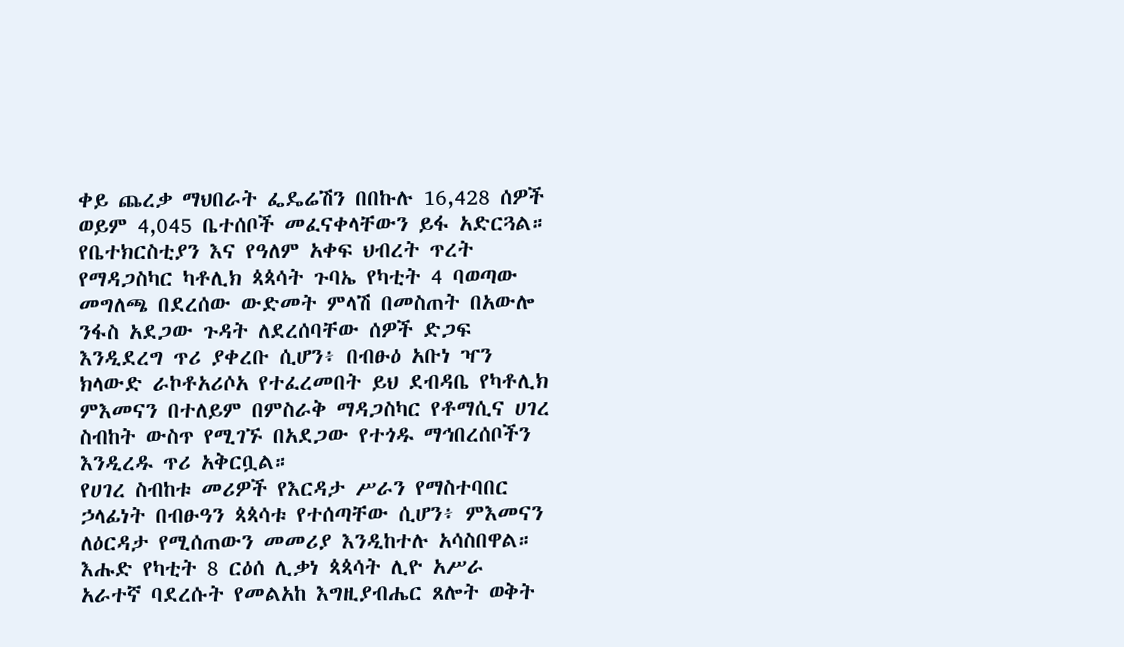ቀይ ጨረቃ ማህበራት ፌዴሬሽን በበኩሉ 16,428 ሰዎች ወይም 4,045 ቤተሰቦች መፈናቀላቸውን ይፋ አድርጓል።
የቤተክርስቲያን እና የዓለም አቀፍ ህብረት ጥረት
የማዳጋስካር ካቶሊክ ጳጳሳት ጉባኤ የካቲት 4 ባወጣው መግለጫ በደረሰው ውድመት ምላሽ በመስጠት በአውሎ ንፋስ አደጋው ጉዳት ለደረሰባቸው ሰዎች ድጋፍ እንዲደረግ ጥሪ ያቀረቡ ሲሆን፥ በብፁዕ አቡነ ዣን ክላውድ ራኮቶአሪሶአ የተፈረመበት ይህ ደብዳቤ የካቶሊክ ምእመናን በተለይም በምስራቅ ማዳጋስካር የቶማሲና ሀገረ ስብከት ውስጥ የሚገኙ በአደጋው የተጎዱ ማኅበረሰቦችን እንዲረዱ ጥሪ አቅርቧል።
የሀገረ ስብከቱ መሪዎች የእርዳታ ሥራን የማስተባበር ኃላፊነት በብፁዓን ጳጳሳቱ የተሰጣቸው ሲሆን፥ ምእመናን ለዕርዳታ የሚሰጠውን መመሪያ እንዲከተሉ አሳስበዋል።
እሑድ የካቲት 8 ርዕሰ ሊቃነ ጳጳሳት ሊዮ አሥራ አራተኛ ባደረሱት የመልአከ እግዚያብሔር ጸሎት ወቅት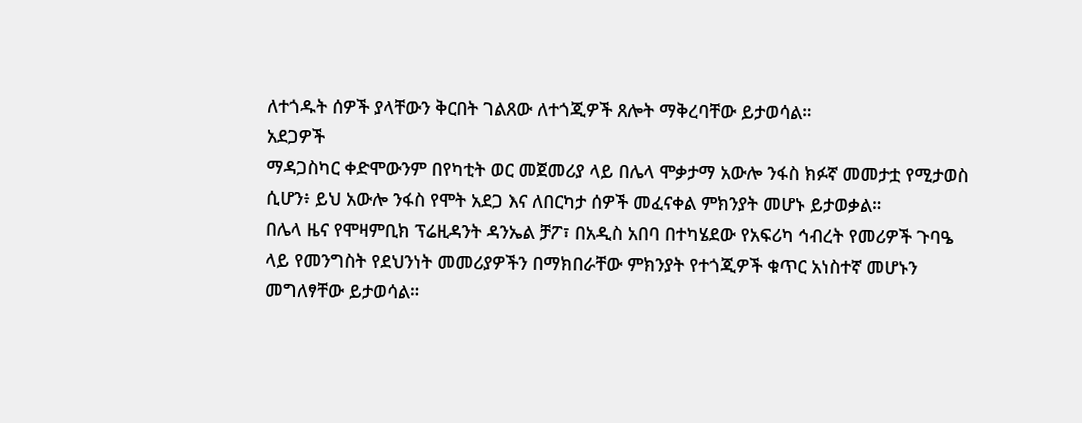ለተጎዱት ሰዎች ያላቸውን ቅርበት ገልጸው ለተጎጂዎች ጸሎት ማቅረባቸው ይታወሳል።
አደጋዎች
ማዳጋስካር ቀድሞውንም በየካቲት ወር መጀመሪያ ላይ በሌላ ሞቃታማ አውሎ ንፋስ ክፉኛ መመታቷ የሚታወስ ሲሆን፥ ይህ አውሎ ንፋስ የሞት አደጋ እና ለበርካታ ሰዎች መፈናቀል ምክንያት መሆኑ ይታወቃል።
በሌላ ዜና የሞዛምቢክ ፕሬዚዳንት ዳንኤል ቻፖ፣ በአዲስ አበባ በተካሄደው የአፍሪካ ኅብረት የመሪዎች ጉባዔ ላይ የመንግስት የደህንነት መመሪያዎችን በማክበራቸው ምክንያት የተጎጂዎች ቁጥር አነስተኛ መሆኑን መግለፃቸው ይታወሳል።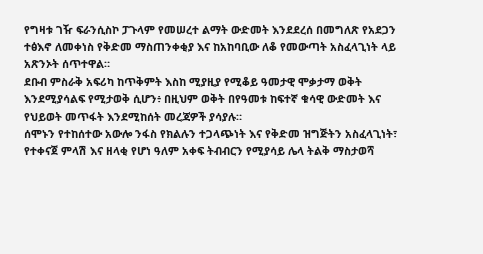የግዛቱ ገዥ ፍራንሲስኮ ፓጉላም የመሠረተ ልማት ውድመት እንደደረሰ በመግለጽ የአደጋን ተፅእኖ ለመቀነስ የቅድመ ማስጠንቀቂያ እና ከአከባቢው ለቆ የመውጣት አስፈላጊነት ላይ አጽንኦት ሰጥተዋል።
ደቡብ ምስራቅ አፍሪካ ከጥቅምት እስከ ሚያዚያ የሚቆይ ዓመታዊ ሞቃታማ ወቅት እንደሚያሳልፍ የሚታወቅ ሲሆን፥ በዚህም ወቅት በየዓመቱ ከፍተኛ ቁሳዊ ውድመት እና የህይወት መጥፋት እንደሚከሰት መረጃዎች ያሳያሉ።
ሰሞኑን የተከሰተው አውሎ ንፋስ የክልሉን ተጋላጭነት እና የቅድመ ዝግጅትን አስፈላጊነት፣ የተቀናጀ ምላሽ እና ዘላቂ የሆነ ዓለም አቀፍ ትብብርን የሚያሳይ ሌላ ትልቅ ማስታወሻ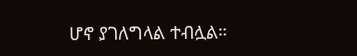ሆኖ ያገለግላል ተብሏል።